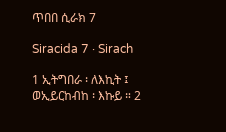ጥበበ ሲራክ 7

Siracida 7 · Sirach

1 ኢትግበራ ፡ ለእኪት ፤ ወኢይርከብከ ፡ እኩይ ። 2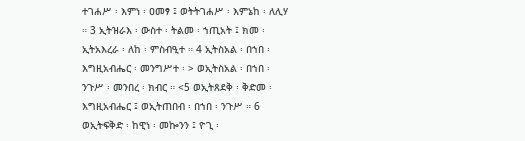ተገሐሥ ፡ እምነ ፡ ዐመፃ ፤ ወትትገሐሥ ፡ እምኔከ ፡ ለሊሃ ። 3 ኢትዝራእ ፡ ውስተ ፡ ትልመ ፡ ኀጢአት ፤ ክመ ፡ ኢትአእረራ ፡ ለከ ፡ ምስብዒተ ። 4 ኢትስአል ፡ በኀበ ፡ እግዚአብሔር ፡ መንግሥተ ፡ > ወኢትስአል ፡ በኀበ ፡ ንጉሥ ፡ መንበረ ፡ ክብር ። <5 ወኢትጸደቅ ፡ ቅድመ ፡ እግዚአብሔር ፤ ወኢትጠበብ ፡ በኀበ ፡ ንጉሥ ። 6 ወኢትፍቅድ ፡ ከዊነ ፡ መኰንን ፤ ዮጊ ፡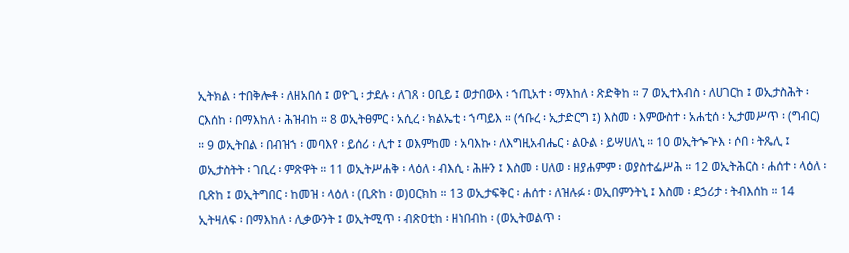ኢትክል ፡ ተበቅሎቶ ፡ ለዘአበሰ ፤ ወዮጊ ፡ ታደሉ ፡ ለገጸ ፡ ዐቢይ ፤ ወታበውእ ፡ ኀጢአተ ፡ ማእከለ ፡ ጽድቅከ ። 7 ወኢተእብስ ፡ ለሀገርከ ፤ ወኢታስሕት ፡ ርእሰከ ፡ በማእከለ ፡ ሕዝብከ ። 8 ወኢትፀምር ፡ አሲረ ፡ ክልኤቲ ፡ ኀጣይእ ። (ኅቡረ ፡ ኢታድርግ ፤) እስመ ፡ እምውስተ ፡ አሐቲሰ ፡ ኢታመሥጥ ፡ (ግብር) ። 9 ወኢትበል ፡ በብዝኀ ፡ መባእየ ፡ ይሰሪ ፡ ሊተ ፤ ወእምከመ ፡ አባእኩ ፡ ለእግዚአብሔር ፡ ልዑል ፡ ይሣሀለኒ ። 10 ወኢትጐጕእ ፡ ሶበ ፡ ትጼሊ ፤ ወኢታስትት ፡ ገቢረ ፡ ምጽዋት ። 11 ወኢትሥሐቅ ፡ ላዕለ ፡ ብእሲ ፡ ሕዙን ፤ እስመ ፡ ሀለወ ፡ ዘያሐምም ፡ ወያስተፌሥሕ ። 12 ወኢትሕርስ ፡ ሐሰተ ፡ ላዕለ ፡ ቢጽከ ፤ ወኢትግበር ፡ ከመዝ ፡ ላዕለ ፡ (ቢጽከ ፡ ወ)ዐርክከ ። 13 ወኢታፍቅር ፡ ሐሰተ ፡ ለዝሉፉ ፡ ወኢበምንትኒ ፤ እስመ ፡ ደኃሪታ ፡ ትብእሰከ ። 14 ኢትዛለፍ ፡ በማእከለ ፡ ሊቃውንት ፤ ወኢትሚጥ ፡ ብጽዐቲከ ፡ ዘነበብከ ፡ (ወኢትወልጥ ፡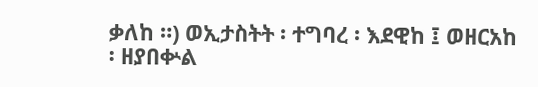ቃለከ ።) ወኢታስትት ፡ ተግባረ ፡ እደዊከ ፤ ወዘርአከ ፡ ዘያበቍል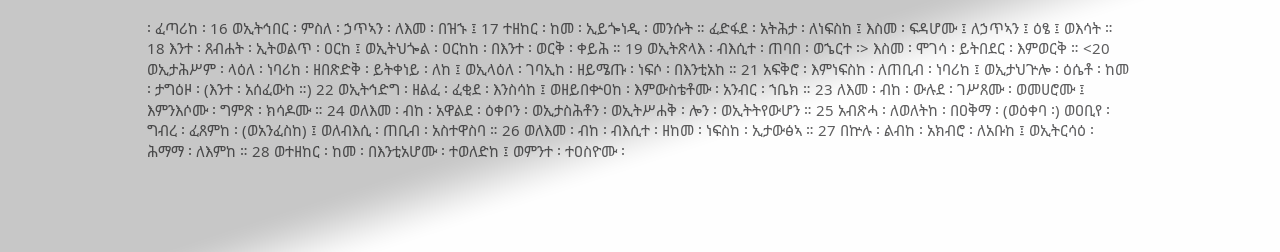፡ ፈጣሪከ ፡ 16 ወኢትኅበር ፡ ምስለ ፡ ኃጥኣን ፡ ለእመ ፡ በዝኁ ፤ 17 ተዘከር ፡ ከመ ፡ ኢይጐነዲ ፡ መንሱት ። ፈድፋደ ፡ አትሕታ ፡ ለነፍስከ ፤ እስመ ፡ ፍዳሆሙ ፤ ለኃጥኣን ፤ ዕፄ ፤ ወእሳት ። 18 እንተ ፡ ጸብሐት ፡ ኢትወልጥ ፡ ዐርከ ፤ ወኢትህጐል ፡ ዐርከከ ፡ በእንተ ፡ ወርቅ ፡ ቀይሕ ። 19 ወኢትጽላእ ፡ ብእሲተ ፡ ጠባበ ፡ ወኄርተ ፡> እስመ ፡ ሞገሳ ፡ ይትበደር ፡ እምወርቅ ። <20 ወኢታሕሥም ፡ ላዕለ ፡ ነባሪከ ፡ ዘበጽድቅ ፡ ይትቀነይ ፡ ለከ ፤ ወኢላዕለ ፡ ገባኢከ ፡ ዘይሜጡ ፡ ነፍሶ ፡ በእንቲአከ ። 21 አፍቅሮ ፡ እምነፍስከ ፡ ለጠቢብ ፡ ነባሪከ ፤ ወኢታህጕሎ ፡ ዕሴቶ ፡ ከመ ፡ ታግዕዞ ፡ (እንተ ፡ አሰፈውከ ።) 22 ወኢትኅድግ ፡ ዘልፈ ፡ ፈቂደ ፡ እንስሳከ ፤ ወዘይበቍዐከ ፡ እምውስቴቶሙ ፡ አንብር ፡ ኀቤክ ። 23 ለእመ ፡ ብከ ፡ ውሉደ ፡ ገሥጸሙ ፡ ወመሀሮሙ ፤ እምንእሶሙ ፡ ግምጽ ፡ ክሳዶሙ ። 24 ወለእመ ፡ ብከ ፡ አዋልደ ፡ ዕቀቦን ፡ ወኢታስሕቶን ፡ ወኢትሥሐቅ ፡ ሎን ፡ ወኢትትየውሆን ። 25 አብጽሓ ፡ ለወለትከ ፡ በዐቅማ ፡ (ወዕቀባ ፡) ወዐቢየ ፡ ግብረ ፡ ፈጸምከ ፡ (ወአንፈስከ) ፤ ወለብእሲ ፡ ጠቢብ ፡ አስተዋስባ ። 26 ወለእመ ፡ ብከ ፡ ብእሲተ ፡ ዘከመ ፡ ነፍስከ ፡ ኢታውፅኣ ። 27 በኵሉ ፡ ልብከ ፡ አክብሮ ፡ ለአቡከ ፤ ወኢትርሳዕ ፡ ሕማማ ፡ ለእምከ ። 28 ወተዘከር ፡ ከመ ፡ በእንቲአሆሙ ፡ ተወለድከ ፤ ወምንተ ፡ ተዐስዮሙ ፡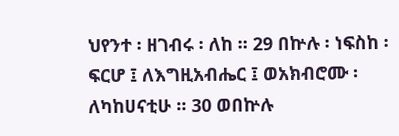ህየንተ ፡ ዘገብሩ ፡ ለከ ። 29 በኵሉ ፡ ነፍስከ ፡ ፍርሆ ፤ ለእግዚአብሔር ፤ ወአክብሮሙ ፡ ለካከሀናቲሁ ። 30 ወበኵሉ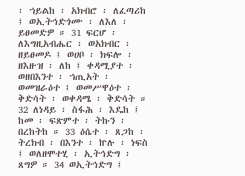፡ ኀይልከ ፡ አክብሮ ፡ ለፈጣሪከ ፤ ወኢትኅድጎሙ ፡ ለእለ ፡ ይፀመድዎ ። 31 ፍርሆ ፡ ለእግዚአብሔር ፡ ወአክብር ፡ ዘይፀመዶ ፤ ወሀቦ ፡ ክፍሎ ፡ ዘእዙዝ ፡ ለከ ፤ ቀዳሚያተ ፡ ወዘበእንተ ፡ ኀጢአት ፡ ወመዝራዕተ ፤ ወመሥዋዕተ ፡ ቅድሳት ፡ ወቀዳሜ ፡ ቅድሳት ። 32 ለነዳይ ፡ ስፋሕ ፡ እዴከ ፤ ከመ ፡ ፍጽምተ ፡ ትኩን ፡ በረከትከ ። 33 ዕሴተ ፡ ጸጋከ ፡ ትረክብ ፡ በእንተ ፡ ኵሉ ፡ ነፍስ ፤ ወለዘሞተሂ ፡ ኢትኅድግ ፡ ጸግዎ ። 34 ወኢትኅድግ ፤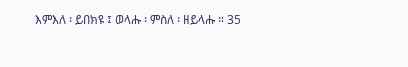እምእለ ፡ ይበክዩ ፤ ወላሑ ፡ ምስለ ፡ ዘይላሑ ። 35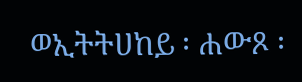ወኢትትሀከይ ፡ ሐውጾ ፡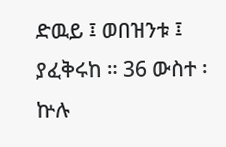ድዉይ ፤ ወበዝንቱ ፤ ያፈቅሩከ ። 36 ውስተ ፡ ኵሉ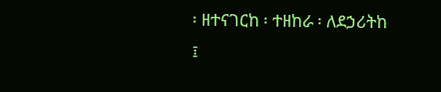፡ ዘተናገርከ ፡ ተዘከራ ፡ ለደኃሪትከ ፤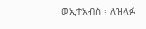ወኢተአብስ ፡ ለዝላፉ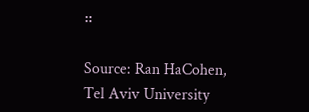።

Source: Ran HaCohen, Tel Aviv University